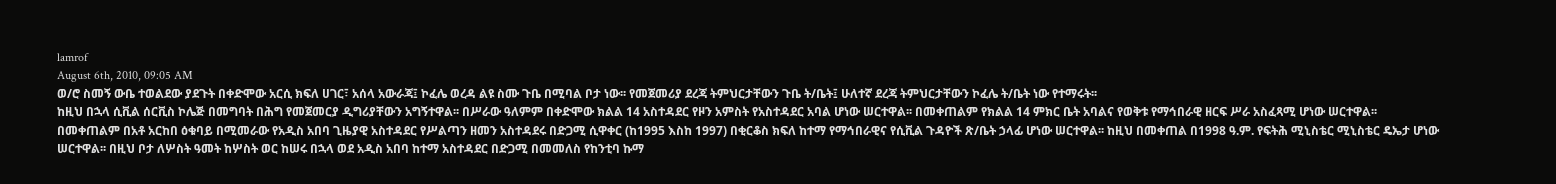lamrof
August 6th, 2010, 09:05 AM
ወ/ሮ ስመኝ ውቤ ተወልደው ያደጉት በቀድሞው አርሲ ክፍለ ሀገር፣ አሰላ አውራጃ፤ ኮፈሌ ወረዳ ልዩ ስሙ ጉቤ በሚባል ቦታ ነው፡፡ የመጀመሪያ ደረጃ ትምህርታቸውን ጉቤ ት/ቤት፤ ሁለተኛ ደረጃ ትምህርታቸውን ኮፈሌ ት/ቤት ነው የተማሩት፡፡
ከዚህ በኋላ ሲቪል ሰርቪስ ኮሌጅ በመግባት በሕግ የመጀመርያ ዲግሪያቸውን አግኝተዋል፡፡ በሥራው ዓለምም በቀድሞው ክልል 14 አስተዳደር የዞን አምስት የአስተዳደር አባል ሆነው ሠርተዋል፡፡ በመቀጠልም የክልል 14 ምክር ቤት አባልና የወቅቱ የማኅበራዊ ዘርፍ ሥራ አስፈጻሚ ሆነው ሠርተዋል፡፡
በመቀጠልም በአቶ አርከበ ዕቁባይ በሚመራው የአዲስ አበባ ጊዜያዊ አስተዳደር የሥልጣን ዘመን አስተዳደሩ በድጋሚ ሲዋቀር (ከ1995 እስከ 1997) በቂርቆስ ክፍለ ከተማ የማኅበራዊና የሲቪል ጉዳዮች ጽ/ቤት ኃላፊ ሆነው ሠርተዋል፡፡ ከዚህ በመቀጠል በ1998 ዓ.ም. የፍትሕ ሚኒስቴር ሚኒስቴር ዴኤታ ሆነው ሠርተዋል፡፡ በዚህ ቦታ ለሦስት ዓመት ከሦስት ወር ከሠሩ በኋላ ወደ አዲስ አበባ ከተማ አስተዳደር በድጋሚ በመመለስ የከንቲባ ኩማ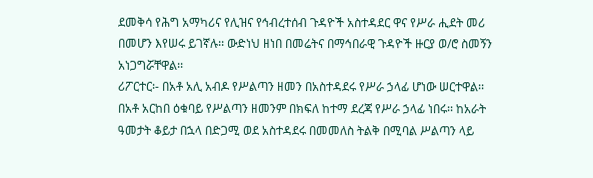ደመቅሳ የሕግ አማካሪና የሊዝና የኅብረተሰብ ጉዳዮች አስተዳደር ዋና የሥራ ሒደት መሪ በመሆን እየሠሩ ይገኛሉ፡፡ ውድነህ ዘነበ በመሬትና በማኅበራዊ ጉዳዮች ዙርያ ወ/ሮ ስመኝን አነጋግሯቸዋል፡፡
ሪፖርተር፡- በአቶ አሊ አብዶ የሥልጣን ዘመን በአስተዳደሩ የሥራ ኃላፊ ሆነው ሠርተዋል፡፡ በአቶ አርከበ ዕቁባይ የሥልጣን ዘመንም በክፍለ ከተማ ደረጃ የሥራ ኃላፊ ነበሩ፡፡ ከአራት ዓመታት ቆይታ በኋላ በድጋሚ ወደ አስተዳደሩ በመመለስ ትልቅ በሚባል ሥልጣን ላይ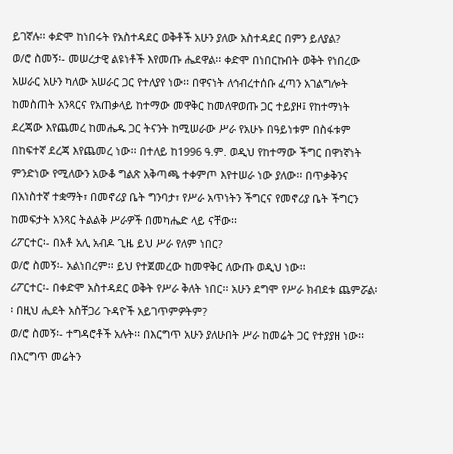ይገኛሉ፡፡ ቀድሞ ከነበሩት የአስተዳደር ወቅቶች አሁን ያለው አስተዳደር በምን ይለያል?
ወ/ሮ ስመኝ፡- መሠረታዊ ልዩነቶች እየመጡ ሔደዋል፡፡ ቀድሞ በነበርኩበት ወቅት የነበረው አሠራር አሁን ካለው አሠራር ጋር የተለያየ ነው፡፡ በዋናነት ለኅብረተሰቡ ፈጣን አገልግሎት ከመስጠት አንጻርና የአጠቃላይ ከተማው መዋቅር ከመለዋወጡ ጋር ተይያዞ፤ የከተማነት ደረጃው እየጨመረ ከመሔዱ ጋር ትናንት ከሚሠራው ሥራ የአሁኑ በዓይነቱም በስፋቱም በከፍተኛ ደረጃ እየጨመረ ነው፡፡ በተለይ ከ1996 ዓ.ም. ወዲህ የከተማው ችግር በዋነኛነት ምንድነው የሚለውን አውቆ ግልጽ አቅጣጫ ተቀምጦ እየተሠራ ነው ያለው፡፡ በጥቃቅንና በአነስተኛ ተቋማት፣ በመኖሪያ ቤት ግንባታ፣ የሥራ አጥነትን ችግርና የመኖሪያ ቤት ችግርን ከመፍታት አንጻር ትልልቅ ሥራዎች በመካሔድ ላይ ናቸው፡፡
ሪፖርተር፡- በአቶ አሊ አብዶ ጊዜ ይህ ሥራ የለም ነበር?
ወ/ሮ ስመኝ፡- አልነበረም፡፡ ይህ የተጀመረው ከመዋቅር ለውጡ ወዲህ ነው፡፡
ሪፖርተር፡- በቀድሞ አስተዳደር ወቅት የሥራ ቅለት ነበር፡፡ አሁን ደግሞ የሥራ ክብደቱ ጨምሯል፡፡ በዚህ ሒደት አስቸጋሪ ጉዳዮች አይገጥምዎትም?
ወ/ሮ ስመኝ፡- ተግዳሮቶች አሉት፡፡ በእርግጥ አሁን ያለሁበት ሥራ ከመሬት ጋር የተያያዘ ነው፡፡ በእርግጥ መሬትን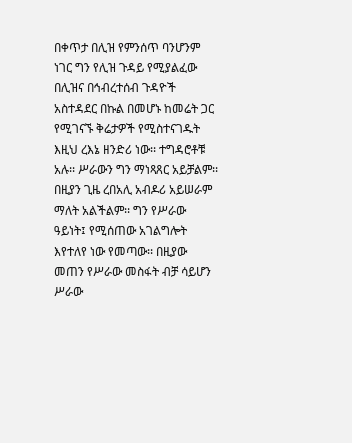በቀጥታ በሊዝ የምንሰጥ ባንሆንም ነገር ግን የሊዝ ጉዳይ የሚያልፈው በሊዝና በኅብረተሰብ ጉዳዮች አስተዳደር በኩል በመሆኑ ከመሬት ጋር የሚገናኙ ቅሬታዎች የሚስተናገዱት እዚህ ረእኔ ዘንድሪ ነው፡፡ ተግዳሮቶቹ አሉ፡፡ ሥራውን ግን ማነጻጸር አይቻልም፡፡ በዚያን ጊዜ ረበአሊ አብዶሪ አይሠራም ማለት አልችልም፡፡ ግን የሥራው ዓይነት፤ የሚሰጠው አገልግሎት እየተለየ ነው የመጣው፡፡ በዚያው መጠን የሥራው መስፋት ብቻ ሳይሆን ሥራው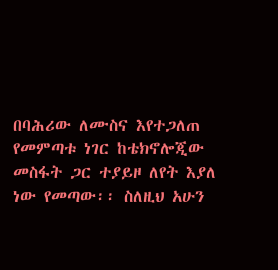በባሕሪው ለሙስና እየተጋለጠ የመምጣቱ ነገር ከቴክኖሎጂው መስፋት ጋር ተያይዞ ለየት እያለ ነው የመጣው፡፡ ስለዚህ አሁን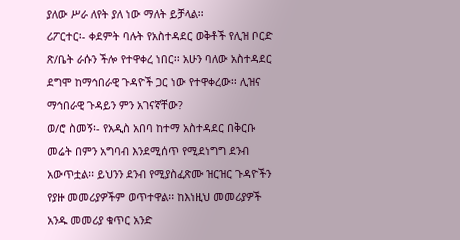ያለው ሥራ ለየት ያለ ነው ማለት ይቻላል፡፡
ሪፖርተር፡- ቀደምት ባሉት የአስተዳደር ወቅቶች የሊዝ ቦርድ ጽ/ቤት ራሱን ችሎ የተዋቀረ ነበር፡፡ አሁን ባለው አስተዳደር ደግሞ ከማኅበራዊ ጉዳዮች ጋር ነው የተዋቀረው፡፡ ሊዝና ማኅበራዊ ጉዳይን ምን አገናኛቸው?
ወ/ሮ ስመኝ፡- የአዲስ አበባ ከተማ አስተዳደር በቅርቡ መሬት በምን አግባብ እንደሚሰጥ የሚደነግግ ደንብ አውጥቷል፡፡ ይህንን ደንብ የሚያስፈጽሙ ዝርዝር ጉዳዮችን የያዙ መመሪያዎችም ወጥተዋል፡፡ ከእነዚህ መመሪያዎች አንዱ መመሪያ ቁጥር አንድ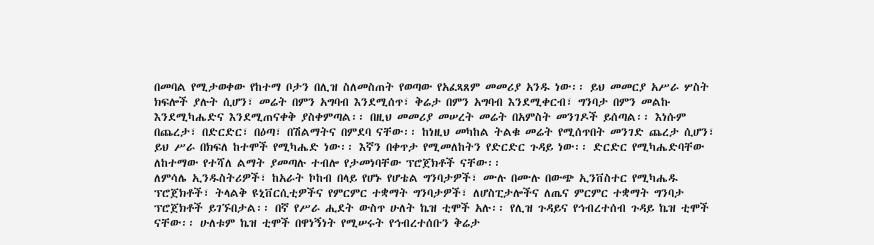በመባል የሚታወቀው የከተማ ቦታን በሊዝ ስለመስጠት የወጣው የአፈጻጸም መመሪያ አንዱ ነው፡፡ ይህ መመርያ አሥራ ሦስት ክፍሎች ያሉት ሲሆን፣ መሬት በምን አግባብ እንደሚሰጥ፣ ቅሬታ በምን አግባብ እንደሚቀርብ፣ ግንባታ በምን መልኩ እንደሚካሔድና እንደሚጠናቀቅ ያስቀምጣል፡፡ በዚህ መመሪያ መሠረት መሬት በአምስት መንገዶች ይሰጣል፡፡ እነሱም በጨረታ፣ በድርድር፣ በዕጣ፣ በሽልማትና በምደባ ናቸው፡፡ ከነዚህ መካከል ትልቁ መሬት የሚሰጥበት መንገድ ጨረታ ሲሆን፣ ይህ ሥራ በክፍለ ከተሞች የሚካሔድ ነው፡፡ እኛን በቀጥታ የሚመለከትን የድርድር ጉዳይ ነው፡፡ ድርድር የሚካሔድባቸው ለከተማው የተሻለ ልማት ያመጣሉ ተብሎ የታመነባቸው ፕሮጀክቶች ናቸው፡፡
ለምሳሌ ኢንዱስትሪዎች፣ ከአራት ኮከብ በላይ የሆኑ የሆቴል ግንባታዎች፣ ሙሉ በሙሉ በውጭ ኢንቨስተር የሚካሔዱ ፕሮጀክቶች፣ ትላልቅ ዩኒቨርሲቲዎችና የምርምር ተቋማት ግንባታዎች፣ ለሆስፒታሎችና ለጤና ምርምር ተቋማት ግንባታ ፕሮጀክቶች ይገኙበታል፡፡ በኛ የሥራ ሒደት ውስጥ ሁለት ኬዝ ቲሞች አሉ፡፡ የሊዝ ጉዳይና የኅብረተሰብ ጉዳይ ኬዝ ቲሞች ናቸው፡፡ ሁለቱም ኬዝ ቲሞች በዋነኝነት የሚሠሩት የኅብረተሰቡን ቅሬታ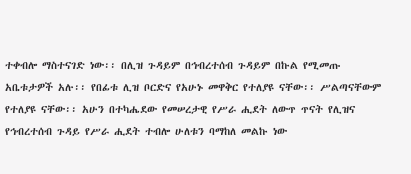ተቀብሎ ማስተናገድ ነው፡፡ በሊዝ ጉዳይም በኅብረተሰብ ጉዳይም በኩል የሚመጡ አቤቱታዎች አሉ፡፡ የበፊቱ ሊዝ ቦርድና የአሁኑ መዋቅር የተለያዩ ናቸው፡፡ ሥልጣናቸውም የተለያዩ ናቸው፡፡ አሁን በተካሔደው የመሠረታዊ የሥራ ሒደት ለውጥ ጥናት የሊዝና የኅብረተሰብ ጉዳይ የሥራ ሒደት ተብሎ ሁለቱን ባማከለ መልኩ ነው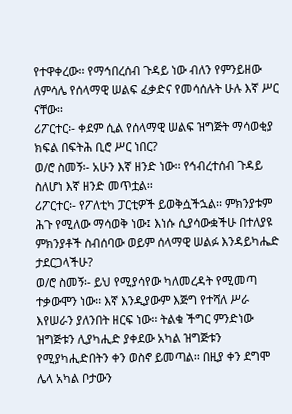የተዋቀረው፡፡ የማኅበረሰብ ጉዳይ ነው ብለን የምንይዘው ለምሳሌ የሰላማዊ ሠልፍ ፈቃድና የመሳሰሉት ሁሉ እኛ ሥር ናቸው፡፡
ሪፖርተር፡- ቀደም ሲል የሰላማዊ ሠልፍ ዝግጅት ማሳወቂያ ክፍል በፍትሕ ቢሮ ሥር ነበር?
ወ/ሮ ስመኝ፡- አሁን እኛ ዘንድ ነው፡፡ የኅብረተሰብ ጉዳይ ስለሆነ እኛ ዘንድ መጥቷል፡፡
ሪፖርተር፡- የፖለቲካ ፓርቲዎች ይወቅሷችኋል፡፡ ምክንያቱም ሕጉ የሚለው ማሳወቅ ነው፤ እነሱ ሲያሳውቋችሁ በተለያዩ ምክንያቶች ስብሰባው ወይም ሰላማዊ ሠልፉ እንዳይካሔድ ታደርጋላችሁ?
ወ/ሮ ስመኝ፡- ይህ የሚያሳየው ካለመረዳት የሚመጣ ተቃውሞን ነው፡፡ እኛ እንዲያውም እጅግ የተሻለ ሥራ እየሠራን ያለንበት ዘርፍ ነው፡፡ ትልቁ ችግር ምንድነው ዝግጅቱን ሊያካሒድ ያቀደው አካል ዝግጅቱን የሚያካሒድበትን ቀን ወስኖ ይመጣል፡፡ በዚያ ቀን ደግሞ ሌላ አካል ቦታውን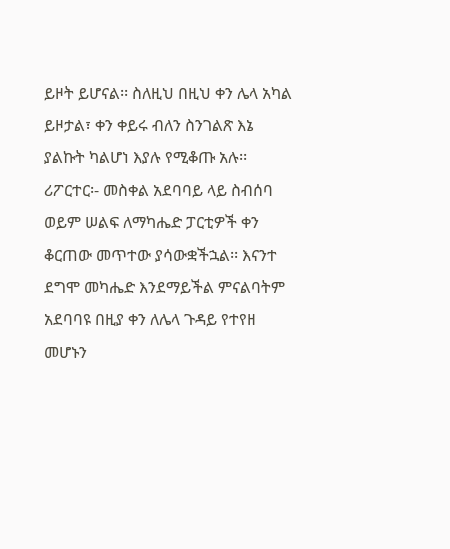ይዞት ይሆናል፡፡ ስለዚህ በዚህ ቀን ሌላ አካል ይዞታል፣ ቀን ቀይሩ ብለን ስንገልጽ እኔ ያልኩት ካልሆነ እያሉ የሚቆጡ አሉ፡፡
ሪፖርተር፡- መስቀል አደባባይ ላይ ስብሰባ ወይም ሠልፍ ለማካሔድ ፓርቲዎች ቀን ቆርጠው መጥተው ያሳውቋችኋል፡፡ እናንተ ደግሞ መካሔድ እንደማይችል ምናልባትም አደባባዩ በዚያ ቀን ለሌላ ጉዳይ የተየዘ መሆኑን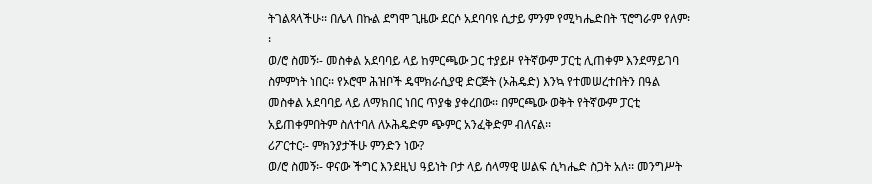ትገልጻላችሁ፡፡ በሌላ በኩል ደግሞ ጊዜው ደርሶ አደባባዩ ሲታይ ምንም የሚካሔድበት ፕሮግራም የለም፡፡
ወ/ሮ ስመኝ፡- መስቀል አደባባይ ላይ ከምርጫው ጋር ተያይዞ የትኛውም ፓርቲ ሊጠቀም እንደማይገባ ስምምነት ነበር፡፡ የኦሮሞ ሕዝቦች ዴሞክራሲያዊ ድርጅት (ኦሕዴድ) እንኳ የተመሠረተበትን በዓል መስቀል አደባባይ ላይ ለማክበር ነበር ጥያቄ ያቀረበው፡፡ በምርጫው ወቅት የትኛውም ፓርቲ አይጠቀምበትም ስለተባለ ለኦሕዴድም ጭምር አንፈቅድም ብለናል፡፡
ሪፖርተር፡- ምክንያታችሁ ምንድን ነው?
ወ/ሮ ስመኝ፡- ዋናው ችግር እንደዚህ ዓይነት ቦታ ላይ ሰላማዊ ሠልፍ ሲካሔድ ስጋት አለ፡፡ መንግሥት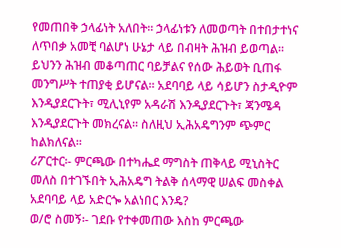የመጠበቅ ኃላፊነት አለበት፡፡ ኃላፊነቱን ለመወጣት በተበታተነና ለጥበቃ አመቺ ባልሆነ ሁኔታ ላይ በብዛት ሕዝብ ይወጣል፡፡ ይህንን ሕዝብ መቆጣጠር ባይቻልና የሰው ሕይወት ቢጠፋ መንግሥት ተጠያቂ ይሆናል፡፡ አደባባይ ላይ ሳይሆን ስታዲዮም እንዲያደርጉት፣ ሚሊኒየም አዳራሽ እንዲያደርጉት፣ ጃንሜዳ እንዲያደርጉት መክረናል፡፡ ስለዚህ ኢሕአዴግንም ጭምር ከልክለናል፡፡
ሪፖርተር፡- ምርጫው በተካሔደ ማግስት ጠቅላይ ሚኒስትር መለስ በተገኙበት ኢሕአዴግ ትልቅ ሰላማዊ ሠልፍ መስቀል አደባባይ ላይ አድርጐ አልነበር እንዴ?
ወ/ሮ ስመኝ፡- ገደቡ የተቀመጠው እስከ ምርጫው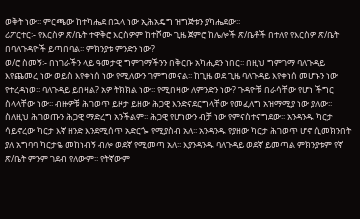ወቅት ነው፡፡ ምርጫው ከተካሔደ በኋላ ነው ኢሕአዴግ ዝግጅቱን ያካሔደው፡፡
ሪፖርተር፡- የእርስዎ ጽ/ቤት ተዋቅሮ እርስዎም ከተሾሙ ጊዜ ጀምሮ ከሌሎች ጽ/ቤቶች በተለየ የእርስዎ ጽ/ቤት በባለጉዳዮች ይጣበባል፡፡ ምክንያቱ ምንድን ነው?
ወ/ሮ ስመኝ፡- በነገራችን ላይ ዓመታዊ ግምገማችንን በቅርቡ አካሒደን ነበር፡፡ በዚህ ግምገማ ባለጉዳይ እየጨመረ ነው ወይስ እየቀነሰ ነው የሚለውን ገምግመናል፡፡ ከጊዜ ወደ ጊዜ ባለጉዳይ እየቀነሰ መሆኑን ነው የተረዳነወ፡፡ ባለጉዳይ ይበዛል? አዎ ትክክል ነው፡፡ የሚበዛው ለምንድን ነው? ጉዳዮቹ በራሳቸው የሆነ ችግር ስላላቸው ነው፡፡ ብዙዎቹ ሕገወጥ ይዞታ ይዘው ሕጋዊ እንድናደርግላቸው የመፈለግ አዝማሚያ ነው ያለው፡፡ ስለዚህ ሕገወጡን ሕጋዊ ማድረግ አንችልም፡፡ ሕጋዊ የሆነውን ብቻ ነው የምናስተናግደው፡፡ አንዳንዱ ካርታ ሳይኖረው ካርታ እኛ ዘንድ እንደሚሰጥ አድርጐ የሚያስብ አለ፡፡ አንዳንዱ የያዘው ካርታ ሕገወጥ ሆኖ ሲመክንበት ያለ አግባባ ካርታዬ መከነብኝ ብሎ ወደኛ የሚመጣ አለ፡፡ እያንዳንዱ ባለጉዳይ ወደኛ ይመጣል ምክንያቱም የኛ ጽ/ቤት ምንም ገደብ የለውም፡፡ የትኛውም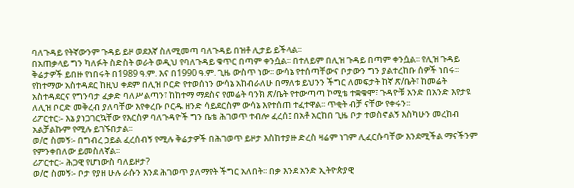ባለጉዳይ የትኛውንም ጉዳይ ይዞ ወደእኛ ስለሚመጣ ባለጉዳይ በዝቶ ሊታይ ይችላል፡፡
በአጠቃላይ ግን ካለፉት ስድስት ወራት ወዲህ የባለጉዳይ ቁጥር በጣም ቀንሷል፡፡ በተለይም በሊዝ ጉዳይ በጣም ቀንሷል፡፡ የሊዝ ጉዳይ ቅሬታዎች ይበዙ የነበሩት በ1989 ዓ.ም. እና በ1990 ዓ.ም. ጊዜ ውስጥ ነው፡፡ ውሳኔ የተሰጣቸውና ቦታውን ግን ያልተረከቡ ሰዎች ነበሩ፡፡ የከተማው አስተዳደር ከዚህ ቀደም በሊዝ ቦርድ የተወሰነን ውሳኔ አከብራለሁ በማለቱ ይህንን ችግር ለመፍታት ከኛ ጽ/ቤት፣ ከመሬት አስተዳደርና የግንባታ ፈቃድ ባለሥልጣን፣ ከከተማ ማደስና የመሬት ባንክ ጽ/ቤት የተውጣጣ ኮሚቴ ተቋቁሞ፣ ጉዳዮቹ አንድ በአንድ እየታዩ ለሊዝ ቦርድ መቅረብ ያለባቸው እየቀረቡ ቦርዱ ዘንድ ሳይደርስም ውሳኔ እየተሰጠ ተፈተዋል፡፡ ጥቂት ብቻ ናቸው የቀሩን፡፡
ሪፖርተር፡- እኔ ያነጋገርኳቸው የእርስዎ ባለጉዳዮች ግን ቤቴ ሕገወጥ ተብሎ ፈረሰ፤ በአቶ አርከበ ጊዜ ቦታ ተወስኖልኝ እስካሁን መረከብ አልቻልኩም የሚሉ ይገኙበታል፡፡
ወ/ሮ ስመኝ፡- በግብረ ኃይል ፈረሰብኝ የሚሉ ቅሬታዎች በሕገወጥ ይዞታ እስከተያዙ ድረስ ዛሬም ነገም ሊፈርሱባቸው እንደሚችል ማናችንም የምንቀበለው ይመስለኛል፡፡
ሪፖርተር፡- ሕጋዊ የሆነውስ ባለይዞታ?
ወ/ሮ ስመኝ፡- ቦታ የያዘ ሁሉ ራሱን እንደ ሕገወጥ ያለማየት ችግር አለበት፡፡ በቃ እንደ አንድ ኢትዮጵያዊ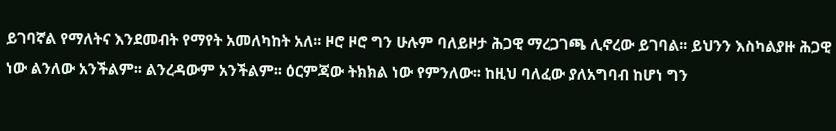ይገባኛል የማለትና እንደመብት የማየት አመለካከት አለ፡፡ ዞሮ ዞሮ ግን ሁሉም ባለይዞታ ሕጋዊ ማረጋገጫ ሊኖረው ይገባል፡፡ ይህንን እስካልያዙ ሕጋዊ ነው ልንለው አንችልም፡፡ ልንረዳውም አንችልም፡፡ ዕርምጃው ትክክል ነው የምንለው፡፡ ከዚህ ባለፈው ያለአግባብ ከሆነ ግን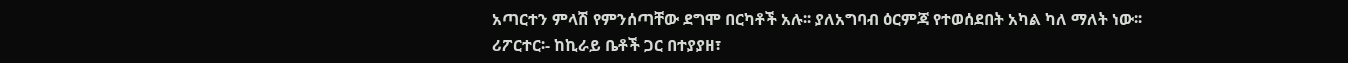አጣርተን ምላሽ የምንሰጣቸው ደግሞ በርካቶች አሉ፡፡ ያለአግባብ ዕርምጃ የተወሰደበት አካል ካለ ማለት ነው፡፡
ሪፖርተር፡- ከኪራይ ቤቶች ጋር በተያያዘ፣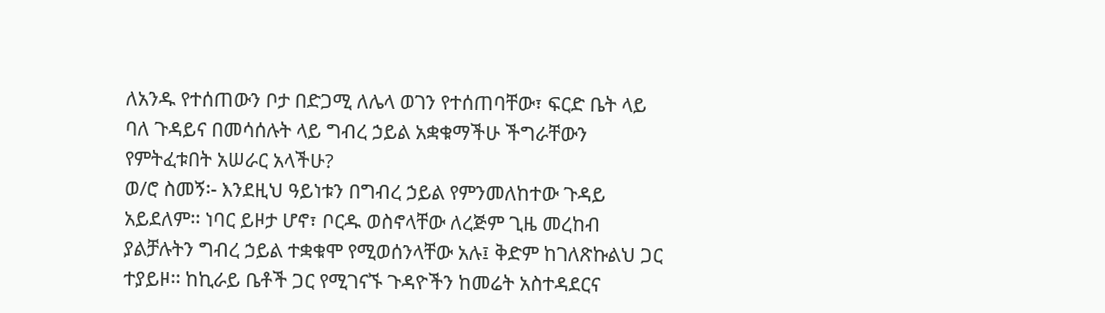ለአንዱ የተሰጠውን ቦታ በድጋሚ ለሌላ ወገን የተሰጠባቸው፣ ፍርድ ቤት ላይ ባለ ጉዳይና በመሳሰሉት ላይ ግብረ ኃይል አቋቁማችሁ ችግራቸውን የምትፈቱበት አሠራር አላችሁ?
ወ/ሮ ስመኝ፡- እንደዚህ ዓይነቱን በግብረ ኃይል የምንመለከተው ጉዳይ አይደለም፡፡ ነባር ይዞታ ሆኖ፣ ቦርዱ ወስኖላቸው ለረጅም ጊዜ መረከብ ያልቻሉትን ግብረ ኃይል ተቋቁሞ የሚወሰንላቸው አሉ፤ ቅድም ከገለጽኩልህ ጋር ተያይዞ፡፡ ከኪራይ ቤቶች ጋር የሚገናኙ ጉዳዮችን ከመሬት አስተዳደርና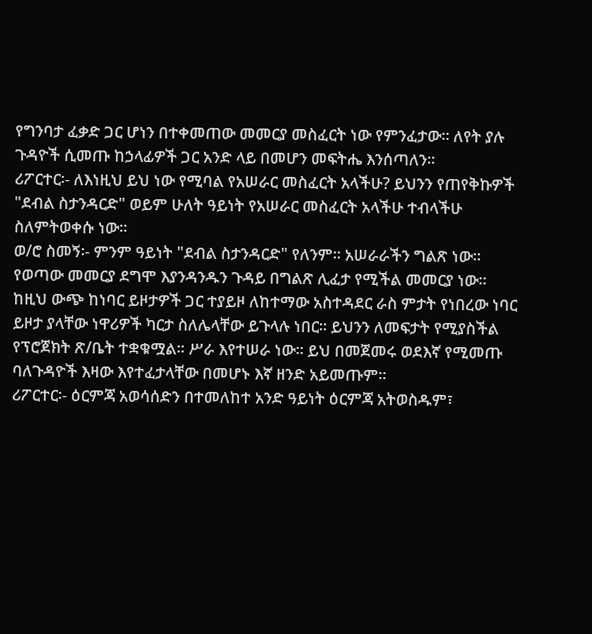የግንባታ ፈቃድ ጋር ሆነን በተቀመጠው መመርያ መስፈርት ነው የምንፈታው፡፡ ለየት ያሉ ጉዳዮች ሲመጡ ከኃላፊዎች ጋር አንድ ላይ በመሆን መፍትሔ እንሰጣለን፡፡
ሪፖርተር፡- ለእነዚህ ይህ ነው የሚባል የአሠራር መስፈርት አላችሁ? ይህንን የጠየቅኩዎች "ደብል ስታንዳርድ" ወይም ሁለት ዓይነት የአሠራር መስፈርት አላችሁ ተብላችሁ ስለምትወቀሱ ነው፡፡
ወ/ሮ ስመኝ፡- ምንም ዓይነት "ደብል ስታንዳርድ" የለንም፡፡ አሠራራችን ግልጽ ነው፡፡ የወጣው መመርያ ደግሞ እያንዳንዱን ጉዳይ በግልጽ ሊፈታ የሚችል መመርያ ነው፡፡ ከዚህ ውጭ ከነባር ይዞታዎች ጋር ተያይዞ ለከተማው አስተዳደር ራስ ምታት የነበረው ነባር ይዞታ ያላቸው ነዋሪዎች ካርታ ስለሌላቸው ይጉላሉ ነበር፡፡ ይህንን ለመፍታት የሚያስችል የፕሮጀክት ጽ/ቤት ተቋቁሟል፡፡ ሥራ እየተሠራ ነው፡፡ ይህ በመጀመሩ ወደእኛ የሚመጡ ባለጉዳዮች እዛው እየተፈታላቸው በመሆኑ እኛ ዘንድ አይመጡም፡፡
ሪፖርተር፡- ዕርምጃ አወሳሰድን በተመለከተ አንድ ዓይነት ዕርምጃ አትወስዱም፣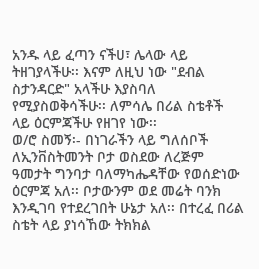አንዱ ላይ ፈጣን ናችሀ፣ ሌላው ላይ ትዘገያላችሁ፡፡ እናም ለዚህ ነው "ደብል ስታንዳርድ" አላችሁ እያስባለ የሚያስወቅሳችሁ፡፡ ለምሳሌ በሪል ስቴቶች ላይ ዕርምጃችሁ የዘገየ ነው፡፡
ወ/ሮ ስመኝ፡- በነገራችን ላይ ግለሰቦች ለኢንቨስትመንት ቦታ ወስደው ለረጅም ዓመታት ግንባታ ባለማካሔዳቸው የወሰድነው ዕርምጃ አለ፡፡ ቦታውንም ወደ መሬት ባንክ እንዲገባ የተደረገበት ሁኔታ አለ፡፡ በተረፈ በሪል ስቴት ላይ ያነሳኸው ትክክል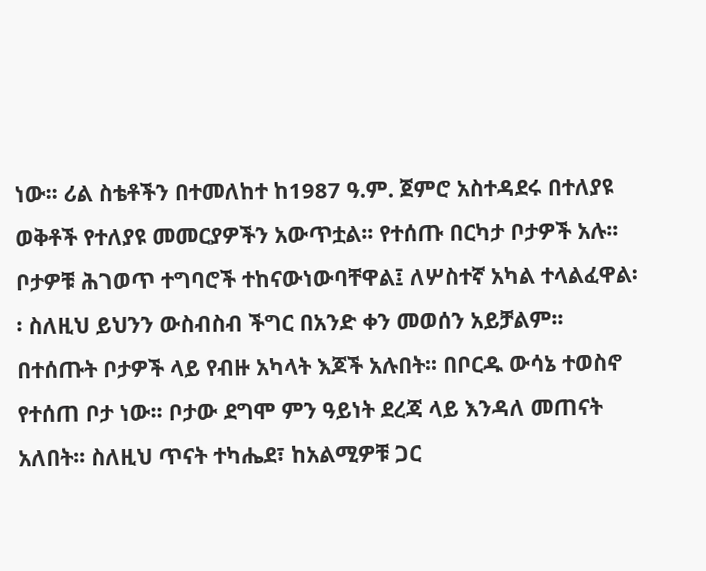ነው፡፡ ሪል ስቴቶችን በተመለከተ ከ1987 ዓ.ም. ጀምሮ አስተዳደሩ በተለያዩ ወቅቶች የተለያዩ መመርያዎችን አውጥቷል፡፡ የተሰጡ በርካታ ቦታዎች አሉ፡፡ ቦታዎቹ ሕገወጥ ተግባሮች ተከናውነውባቸዋል፤ ለሦስተኛ አካል ተላልፈዋል፡፡ ስለዚህ ይህንን ውስብስብ ችግር በአንድ ቀን መወሰን አይቻልም፡፡ በተሰጡት ቦታዎች ላይ የብዙ አካላት እጆች አሉበት፡፡ በቦርዱ ውሳኔ ተወስኖ የተሰጠ ቦታ ነው፡፡ ቦታው ደግሞ ምን ዓይነት ደረጃ ላይ እንዳለ መጠናት አለበት፡፡ ስለዚህ ጥናት ተካሔደ፣ ከአልሚዎቹ ጋር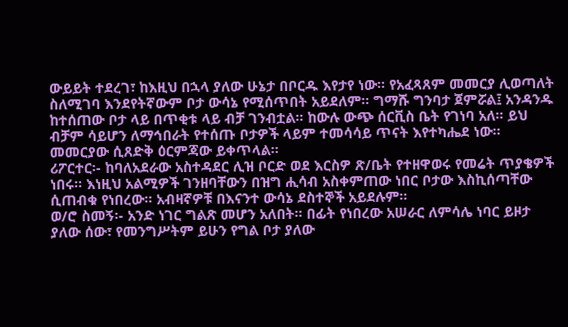ውይይት ተደረገ፣ ከእዚህ በኋላ ያለው ሁኔታ በቦርዱ እየታየ ነው፡፡ የአፈጻጸም መመርያ ሊወጣለት ስለሚገባ እንደየትኛውም ቦታ ውሳኔ የሚሰጥበት አይደለም፡፡ ግማሹ ግንባታ ጀምሯል፤ አንዳንዱ ከተሰጠው ቦታ ላይ በጥቂቱ ላይ ብቻ ገንብቷል፡፡ ከውሉ ውጭ ሰርቪስ ቤት የገነባ አለ፡፡ ይህ ብቻም ሳይሆን ለማኅበራት የተሰጡ ቦታዎች ላይም ተመሳሳይ ጥናት እየተካሔደ ነው፡፡ መመርያው ሲጸድቅ ዕርምጃው ይቀጥላል፡፡
ሪፖርተር፡- ከባለአደራው አስተዳደር ሊዝ ቦርድ ወደ እርስዎ ጽ/ቤት የተዘዋወሩ የመሬት ጥያቄዎች ነበሩ፡፡ እነዚህ አልሚዎች ገንዘባቸውን በዝግ ሒሳብ አስቀምጠው ነበር ቦታው እስኪሰጣቸው ሲጠብቁ የነበረው፡፡ አብዛኛዎቹ በእናንተ ውሳኔ ደስተኞች አይደሉም፡፡
ወ/ሮ ስመኝ፡- አንድ ነገር ግልጽ መሆን አለበት፡፡ በፊት የነበረው አሠራር ለምሳሌ ነባር ይዞታ ያለው ሰው፣ የመንግሥትም ይሁን የግል ቦታ ያለው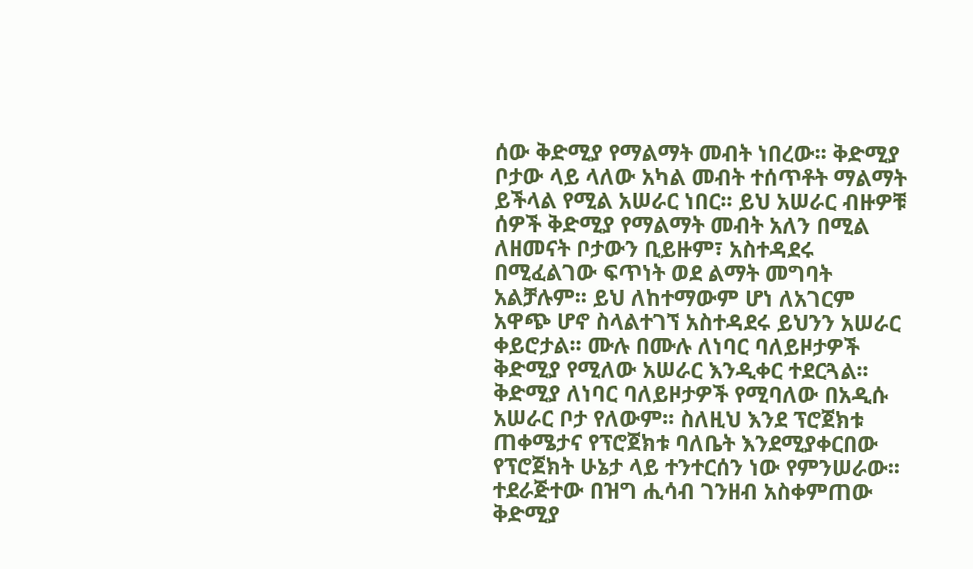ሰው ቅድሚያ የማልማት መብት ነበረው፡፡ ቅድሚያ ቦታው ላይ ላለው አካል መብት ተሰጥቶት ማልማት ይችላል የሚል አሠራር ነበር፡፡ ይህ አሠራር ብዙዎቹ ሰዎች ቅድሚያ የማልማት መብት አለን በሚል ለዘመናት ቦታውን ቢይዙም፣ አስተዳደሩ በሚፈልገው ፍጥነት ወደ ልማት መግባት አልቻሉም፡፡ ይህ ለከተማውም ሆነ ለአገርም አዋጭ ሆኖ ስላልተገኘ አስተዳደሩ ይህንን አሠራር ቀይሮታል፡፡ ሙሉ በሙሉ ለነባር ባለይዞታዎች ቅድሚያ የሚለው አሠራር እንዲቀር ተደርጓል፡፡ ቅድሚያ ለነባር ባለይዞታዎች የሚባለው በአዲሱ አሠራር ቦታ የለውም፡፡ ስለዚህ እንደ ፕሮጀክቱ ጠቀሜታና የፕሮጀክቱ ባለቤት እንደሚያቀርበው የፕሮጀክት ሁኔታ ላይ ተንተርሰን ነው የምንሠራው፡፡ ተደራጅተው በዝግ ሒሳብ ገንዘብ አስቀምጠው ቅድሚያ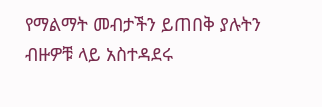የማልማት መብታችን ይጠበቅ ያሉትን ብዙዎቹ ላይ አስተዳደሩ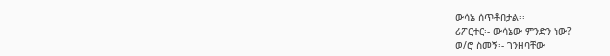ውሳኔ ሰጥቶበታል፡፡
ሪፖርተር፡- ውሳኔው ምንድን ነው?
ወ/ሮ ስመኝ፡- ገንዘባቸው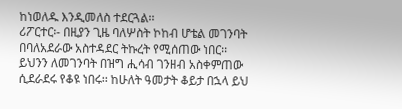ከነወለዱ እንዲመለስ ተደርጓል፡፡
ሪፖርተር፡- በዚያን ጊዜ ባለሦስት ኮከብ ሆቴል መገንባት በባለአደራው አስተዳደር ትኩረት የሚሰጠው ነበር፡፡ ይህንን ለመገንባት በዝግ ሒሳብ ገንዘብ አስቀምጠው ሲደራደሩ የቆዩ ነበሩ፡፡ ከሁለት ዓመታት ቆይታ በኋላ ይህ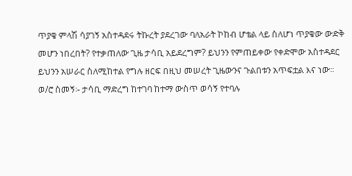ጥያቄ ምላሽ ሳያገኝ አስተዳደሩ ትኩረት ያደረገው ባለአራት ኮከብ ሆቴል ላይ ስለሆነ ጥያቄው ውድቅ መሆን ነበረበት? የተቃጠለው ጊዜ ታሳቢ አይደረግም? ይህንን የምጠይቀው የቀድሞው አስተዳደር ይህንን አሠራር ስለሚከተል የግሉ ዘርፍ በዚህ መሠረት ጊዜውንና ጉልበቱን አጥፍቷል እና ነው፡፡
ወ/ሮ ስመኝ፡- ታሳቢ ማድረግ ከተገባ ከተማ ውስጥ ወሳኝ የተባሉ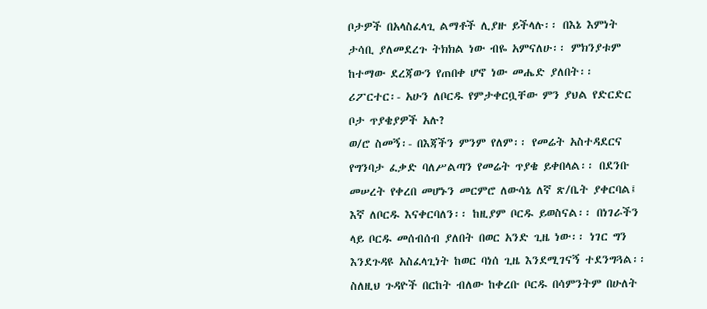ቦታዎች በአላስፈላጊ ልማቶች ሊያዙ ይችላሉ፡፡ በእኔ እምነት ታሳቢ ያለመደረጉ ትክክል ነው ብዬ አምናለሁ፡፡ ምክንያቱም ከተማው ደረጃውን የጠበቀ ሆኖ ነው መሔድ ያለበት፡፡
ሪፖርተር፡- አሁን ለቦርዱ የምታቀርቧቸው ምን ያህል የድርድር ቦታ ጥያቄያዎች አሉ?
ወ/ሮ ስመኝ፡- በእጃችን ምንም የለም፡፡ የመሬት አስተዳደርና የግንባታ ፈቃድ ባለሥልጣን የመሬት ጥያቄ ይቀበላል፡፡ በደንቡ መሠረት የቀረበ መሆኑን መርምሮ ለውሳኔ ለኛ ጽ/ቤት ያቀርባል፤ እኛ ለቦርዱ እናቀርባለን፡፡ ከዚያም ቦርዱ ይወስናል፡፡ በነገራችን ላይ ቦርዱ መሰብሰብ ያለበት በወር አንድ ጊዜ ነው፡፡ ነገር ግን እንደጉዳዩ አስፈላጊነት ከወር ባነሰ ጊዜ እንደሚገናኝ ተደንግጓል፡፡ ስለዚህ ጉዳዮች በርከት ብለው ከቀረቡ ቦርዱ በሳምንትም በሁለት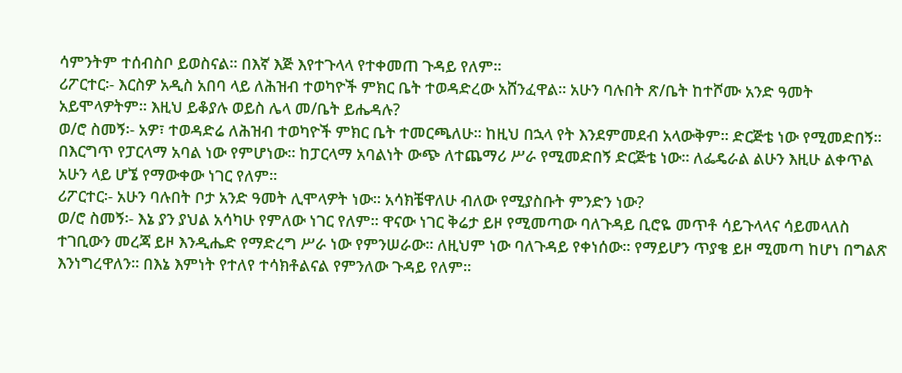ሳምንትም ተሰብስቦ ይወስናል፡፡ በእኛ እጅ እየተጉላላ የተቀመጠ ጉዳይ የለም፡፡
ሪፖርተር፡- እርስዎ አዲስ አበባ ላይ ለሕዝብ ተወካዮች ምክር ቤት ተወዳድረው አሸንፈዋል፡፡ አሁን ባሉበት ጽ/ቤት ከተሾሙ አንድ ዓመት አይሞላዎትም፡፡ እዚህ ይቆያሉ ወይስ ሌላ መ/ቤት ይሔዳሉ?
ወ/ሮ ስመኝ፡- አዎ፣ ተወዳድሬ ለሕዝብ ተወካዮች ምክር ቤት ተመርጫለሁ፡፡ ከዚህ በኋላ የት እንደምመደብ አላውቅም፡፡ ድርጅቴ ነው የሚመድበኝ፡፡ በእርግጥ የፓርላማ አባል ነው የምሆነው፡፡ ከፓርላማ አባልነት ውጭ ለተጨማሪ ሥራ የሚመድበኝ ድርጅቴ ነው፡፡ ለፌዴራል ልሁን እዚሁ ልቀጥል አሁን ላይ ሆኜ የማውቀው ነገር የለም፡፡
ሪፖርተር፡- አሁን ባሉበት ቦታ አንድ ዓመት ሊሞላዎት ነው፡፡ አሳክቼዋለሁ ብለው የሚያስቡት ምንድን ነው?
ወ/ሮ ስመኝ፡- እኔ ያን ያህል አሳካሁ የምለው ነገር የለም፡፡ ዋናው ነገር ቅሬታ ይዞ የሚመጣው ባለጉዳይ ቢሮዬ መጥቶ ሳይጉላላና ሳይመላለስ ተገቢውን መረጃ ይዞ እንዲሔድ የማድረግ ሥራ ነው የምንሠራው፡፡ ለዚህም ነው ባለጉዳይ የቀነሰው፡፡ የማይሆን ጥያቄ ይዞ ሚመጣ ከሆነ በግልጽ እንነግረዋለን፡፡ በእኔ እምነት የተለየ ተሳክቶልናል የምንለው ጉዳይ የለም፡፡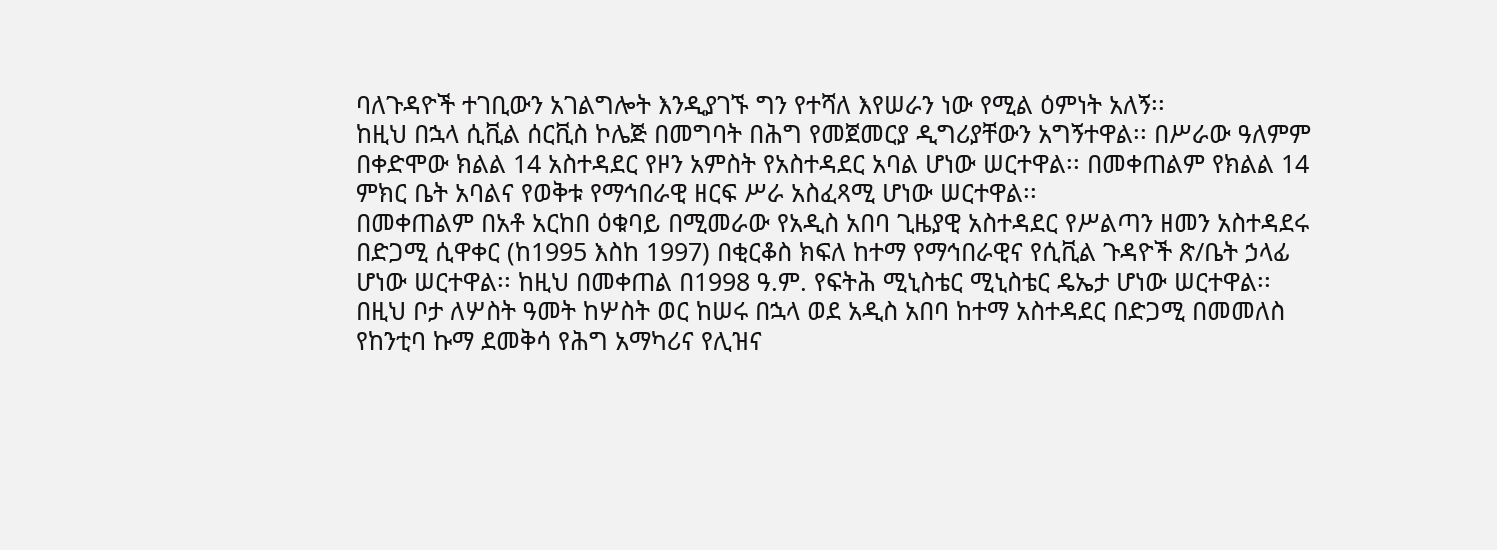ባለጉዳዮች ተገቢውን አገልግሎት እንዲያገኙ ግን የተሻለ እየሠራን ነው የሚል ዕምነት አለኝ፡፡
ከዚህ በኋላ ሲቪል ሰርቪስ ኮሌጅ በመግባት በሕግ የመጀመርያ ዲግሪያቸውን አግኝተዋል፡፡ በሥራው ዓለምም በቀድሞው ክልል 14 አስተዳደር የዞን አምስት የአስተዳደር አባል ሆነው ሠርተዋል፡፡ በመቀጠልም የክልል 14 ምክር ቤት አባልና የወቅቱ የማኅበራዊ ዘርፍ ሥራ አስፈጻሚ ሆነው ሠርተዋል፡፡
በመቀጠልም በአቶ አርከበ ዕቁባይ በሚመራው የአዲስ አበባ ጊዜያዊ አስተዳደር የሥልጣን ዘመን አስተዳደሩ በድጋሚ ሲዋቀር (ከ1995 እስከ 1997) በቂርቆስ ክፍለ ከተማ የማኅበራዊና የሲቪል ጉዳዮች ጽ/ቤት ኃላፊ ሆነው ሠርተዋል፡፡ ከዚህ በመቀጠል በ1998 ዓ.ም. የፍትሕ ሚኒስቴር ሚኒስቴር ዴኤታ ሆነው ሠርተዋል፡፡ በዚህ ቦታ ለሦስት ዓመት ከሦስት ወር ከሠሩ በኋላ ወደ አዲስ አበባ ከተማ አስተዳደር በድጋሚ በመመለስ የከንቲባ ኩማ ደመቅሳ የሕግ አማካሪና የሊዝና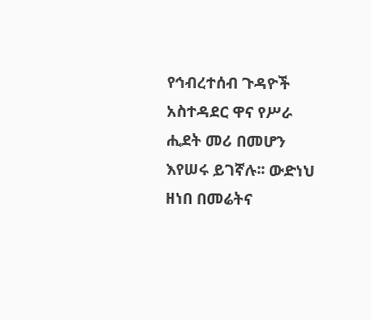የኅብረተሰብ ጉዳዮች አስተዳደር ዋና የሥራ ሒደት መሪ በመሆን እየሠሩ ይገኛሉ፡፡ ውድነህ ዘነበ በመሬትና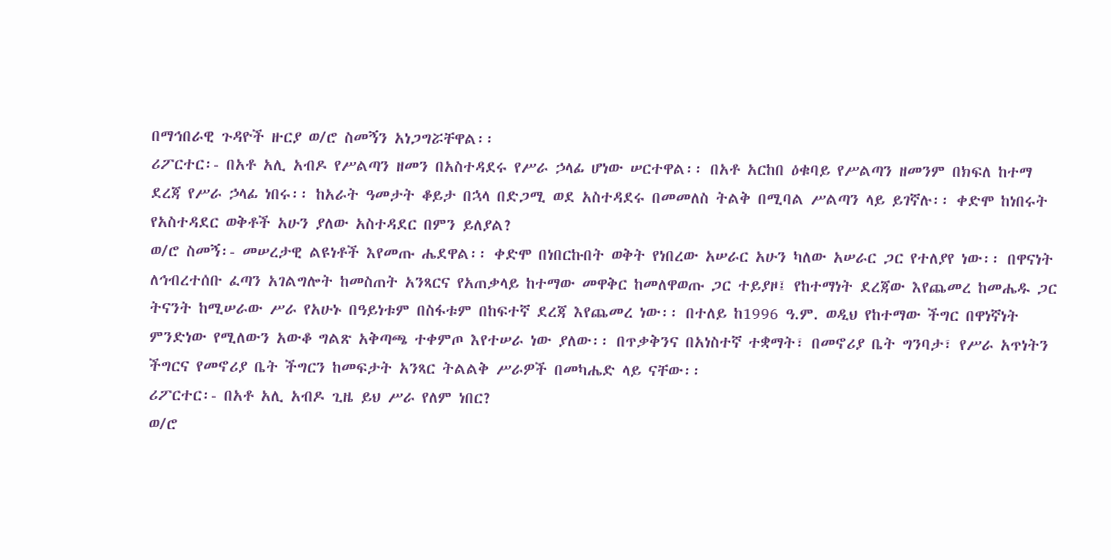በማኅበራዊ ጉዳዮች ዙርያ ወ/ሮ ስመኝን አነጋግሯቸዋል፡፡
ሪፖርተር፡- በአቶ አሊ አብዶ የሥልጣን ዘመን በአስተዳደሩ የሥራ ኃላፊ ሆነው ሠርተዋል፡፡ በአቶ አርከበ ዕቁባይ የሥልጣን ዘመንም በክፍለ ከተማ ደረጃ የሥራ ኃላፊ ነበሩ፡፡ ከአራት ዓመታት ቆይታ በኋላ በድጋሚ ወደ አስተዳደሩ በመመለስ ትልቅ በሚባል ሥልጣን ላይ ይገኛሉ፡፡ ቀድሞ ከነበሩት የአስተዳደር ወቅቶች አሁን ያለው አስተዳደር በምን ይለያል?
ወ/ሮ ስመኝ፡- መሠረታዊ ልዩነቶች እየመጡ ሔደዋል፡፡ ቀድሞ በነበርኩበት ወቅት የነበረው አሠራር አሁን ካለው አሠራር ጋር የተለያየ ነው፡፡ በዋናነት ለኅብረተሰቡ ፈጣን አገልግሎት ከመስጠት አንጻርና የአጠቃላይ ከተማው መዋቅር ከመለዋወጡ ጋር ተይያዞ፤ የከተማነት ደረጃው እየጨመረ ከመሔዱ ጋር ትናንት ከሚሠራው ሥራ የአሁኑ በዓይነቱም በስፋቱም በከፍተኛ ደረጃ እየጨመረ ነው፡፡ በተለይ ከ1996 ዓ.ም. ወዲህ የከተማው ችግር በዋነኛነት ምንድነው የሚለውን አውቆ ግልጽ አቅጣጫ ተቀምጦ እየተሠራ ነው ያለው፡፡ በጥቃቅንና በአነስተኛ ተቋማት፣ በመኖሪያ ቤት ግንባታ፣ የሥራ አጥነትን ችግርና የመኖሪያ ቤት ችግርን ከመፍታት አንጻር ትልልቅ ሥራዎች በመካሔድ ላይ ናቸው፡፡
ሪፖርተር፡- በአቶ አሊ አብዶ ጊዜ ይህ ሥራ የለም ነበር?
ወ/ሮ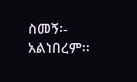ስመኝ፡- አልነበረም፡፡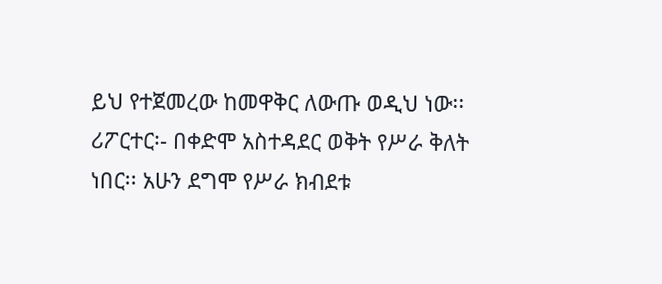ይህ የተጀመረው ከመዋቅር ለውጡ ወዲህ ነው፡፡
ሪፖርተር፡- በቀድሞ አስተዳደር ወቅት የሥራ ቅለት ነበር፡፡ አሁን ደግሞ የሥራ ክብደቱ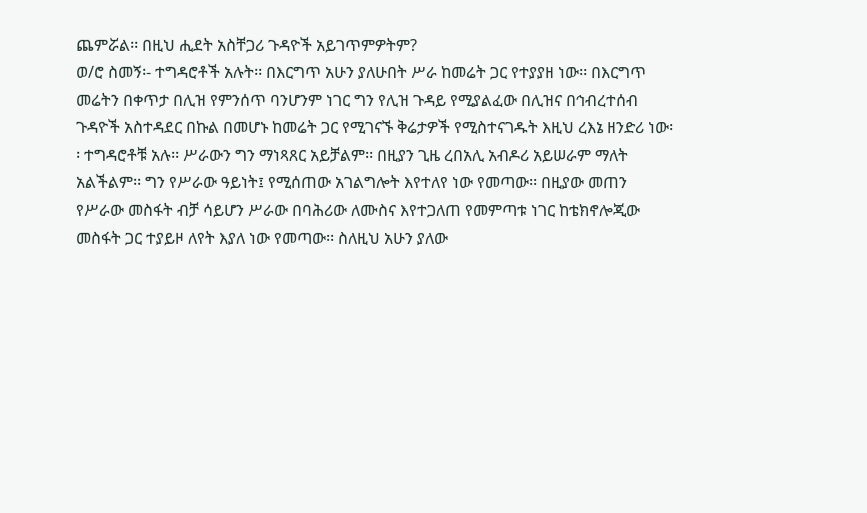ጨምሯል፡፡ በዚህ ሒደት አስቸጋሪ ጉዳዮች አይገጥምዎትም?
ወ/ሮ ስመኝ፡- ተግዳሮቶች አሉት፡፡ በእርግጥ አሁን ያለሁበት ሥራ ከመሬት ጋር የተያያዘ ነው፡፡ በእርግጥ መሬትን በቀጥታ በሊዝ የምንሰጥ ባንሆንም ነገር ግን የሊዝ ጉዳይ የሚያልፈው በሊዝና በኅብረተሰብ ጉዳዮች አስተዳደር በኩል በመሆኑ ከመሬት ጋር የሚገናኙ ቅሬታዎች የሚስተናገዱት እዚህ ረእኔ ዘንድሪ ነው፡፡ ተግዳሮቶቹ አሉ፡፡ ሥራውን ግን ማነጻጸር አይቻልም፡፡ በዚያን ጊዜ ረበአሊ አብዶሪ አይሠራም ማለት አልችልም፡፡ ግን የሥራው ዓይነት፤ የሚሰጠው አገልግሎት እየተለየ ነው የመጣው፡፡ በዚያው መጠን የሥራው መስፋት ብቻ ሳይሆን ሥራው በባሕሪው ለሙስና እየተጋለጠ የመምጣቱ ነገር ከቴክኖሎጂው መስፋት ጋር ተያይዞ ለየት እያለ ነው የመጣው፡፡ ስለዚህ አሁን ያለው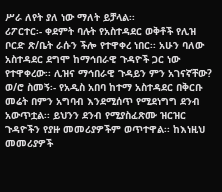ሥራ ለየት ያለ ነው ማለት ይቻላል፡፡
ሪፖርተር፡- ቀደምት ባሉት የአስተዳደር ወቅቶች የሊዝ ቦርድ ጽ/ቤት ራሱን ችሎ የተዋቀረ ነበር፡፡ አሁን ባለው አስተዳደር ደግሞ ከማኅበራዊ ጉዳዮች ጋር ነው የተዋቀረው፡፡ ሊዝና ማኅበራዊ ጉዳይን ምን አገናኛቸው?
ወ/ሮ ስመኝ፡- የአዲስ አበባ ከተማ አስተዳደር በቅርቡ መሬት በምን አግባብ እንደሚሰጥ የሚደነግግ ደንብ አውጥቷል፡፡ ይህንን ደንብ የሚያስፈጽሙ ዝርዝር ጉዳዮችን የያዙ መመሪያዎችም ወጥተዋል፡፡ ከእነዚህ መመሪያዎች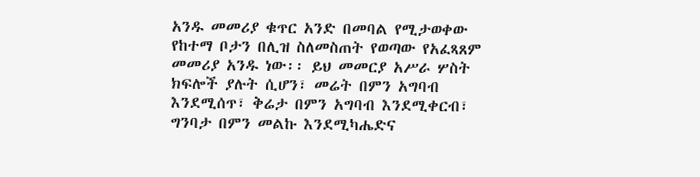አንዱ መመሪያ ቁጥር አንድ በመባል የሚታወቀው የከተማ ቦታን በሊዝ ስለመስጠት የወጣው የአፈጻጸም መመሪያ አንዱ ነው፡፡ ይህ መመርያ አሥራ ሦስት ክፍሎች ያሉት ሲሆን፣ መሬት በምን አግባብ እንደሚሰጥ፣ ቅሬታ በምን አግባብ እንደሚቀርብ፣ ግንባታ በምን መልኩ እንደሚካሔድና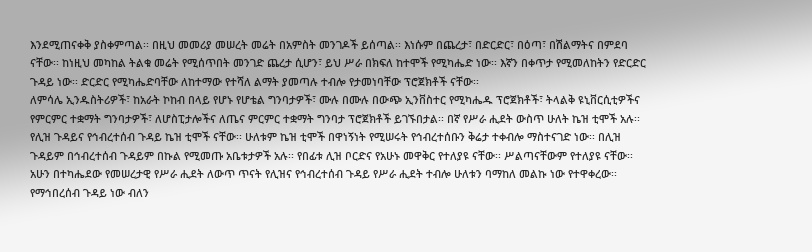እንደሚጠናቀቅ ያስቀምጣል፡፡ በዚህ መመሪያ መሠረት መሬት በአምስት መንገዶች ይሰጣል፡፡ እነሱም በጨረታ፣ በድርድር፣ በዕጣ፣ በሽልማትና በምደባ ናቸው፡፡ ከነዚህ መካከል ትልቁ መሬት የሚሰጥበት መንገድ ጨረታ ሲሆን፣ ይህ ሥራ በክፍለ ከተሞች የሚካሔድ ነው፡፡ እኛን በቀጥታ የሚመለከትን የድርድር ጉዳይ ነው፡፡ ድርድር የሚካሔድባቸው ለከተማው የተሻለ ልማት ያመጣሉ ተብሎ የታመነባቸው ፕሮጀክቶች ናቸው፡፡
ለምሳሌ ኢንዱስትሪዎች፣ ከአራት ኮከብ በላይ የሆኑ የሆቴል ግንባታዎች፣ ሙሉ በሙሉ በውጭ ኢንቨስተር የሚካሔዱ ፕሮጀክቶች፣ ትላልቅ ዩኒቨርሲቲዎችና የምርምር ተቋማት ግንባታዎች፣ ለሆስፒታሎችና ለጤና ምርምር ተቋማት ግንባታ ፕሮጀክቶች ይገኙበታል፡፡ በኛ የሥራ ሒደት ውስጥ ሁለት ኬዝ ቲሞች አሉ፡፡ የሊዝ ጉዳይና የኅብረተሰብ ጉዳይ ኬዝ ቲሞች ናቸው፡፡ ሁለቱም ኬዝ ቲሞች በዋነኝነት የሚሠሩት የኅብረተሰቡን ቅሬታ ተቀብሎ ማስተናገድ ነው፡፡ በሊዝ ጉዳይም በኅብረተሰብ ጉዳይም በኩል የሚመጡ አቤቱታዎች አሉ፡፡ የበፊቱ ሊዝ ቦርድና የአሁኑ መዋቅር የተለያዩ ናቸው፡፡ ሥልጣናቸውም የተለያዩ ናቸው፡፡ አሁን በተካሔደው የመሠረታዊ የሥራ ሒደት ለውጥ ጥናት የሊዝና የኅብረተሰብ ጉዳይ የሥራ ሒደት ተብሎ ሁለቱን ባማከለ መልኩ ነው የተዋቀረው፡፡ የማኅበረሰብ ጉዳይ ነው ብለን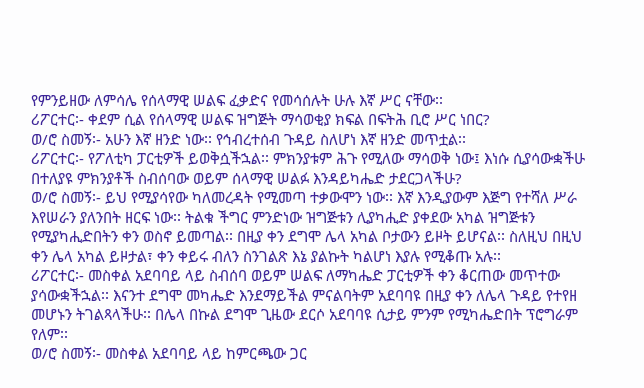የምንይዘው ለምሳሌ የሰላማዊ ሠልፍ ፈቃድና የመሳሰሉት ሁሉ እኛ ሥር ናቸው፡፡
ሪፖርተር፡- ቀደም ሲል የሰላማዊ ሠልፍ ዝግጅት ማሳወቂያ ክፍል በፍትሕ ቢሮ ሥር ነበር?
ወ/ሮ ስመኝ፡- አሁን እኛ ዘንድ ነው፡፡ የኅብረተሰብ ጉዳይ ስለሆነ እኛ ዘንድ መጥቷል፡፡
ሪፖርተር፡- የፖለቲካ ፓርቲዎች ይወቅሷችኋል፡፡ ምክንያቱም ሕጉ የሚለው ማሳወቅ ነው፤ እነሱ ሲያሳውቋችሁ በተለያዩ ምክንያቶች ስብሰባው ወይም ሰላማዊ ሠልፉ እንዳይካሔድ ታደርጋላችሁ?
ወ/ሮ ስመኝ፡- ይህ የሚያሳየው ካለመረዳት የሚመጣ ተቃውሞን ነው፡፡ እኛ እንዲያውም እጅግ የተሻለ ሥራ እየሠራን ያለንበት ዘርፍ ነው፡፡ ትልቁ ችግር ምንድነው ዝግጅቱን ሊያካሒድ ያቀደው አካል ዝግጅቱን የሚያካሒድበትን ቀን ወስኖ ይመጣል፡፡ በዚያ ቀን ደግሞ ሌላ አካል ቦታውን ይዞት ይሆናል፡፡ ስለዚህ በዚህ ቀን ሌላ አካል ይዞታል፣ ቀን ቀይሩ ብለን ስንገልጽ እኔ ያልኩት ካልሆነ እያሉ የሚቆጡ አሉ፡፡
ሪፖርተር፡- መስቀል አደባባይ ላይ ስብሰባ ወይም ሠልፍ ለማካሔድ ፓርቲዎች ቀን ቆርጠው መጥተው ያሳውቋችኋል፡፡ እናንተ ደግሞ መካሔድ እንደማይችል ምናልባትም አደባባዩ በዚያ ቀን ለሌላ ጉዳይ የተየዘ መሆኑን ትገልጻላችሁ፡፡ በሌላ በኩል ደግሞ ጊዜው ደርሶ አደባባዩ ሲታይ ምንም የሚካሔድበት ፕሮግራም የለም፡፡
ወ/ሮ ስመኝ፡- መስቀል አደባባይ ላይ ከምርጫው ጋር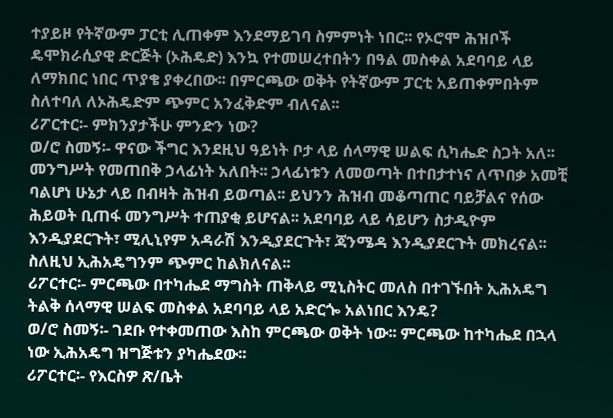ተያይዞ የትኛውም ፓርቲ ሊጠቀም እንደማይገባ ስምምነት ነበር፡፡ የኦሮሞ ሕዝቦች ዴሞክራሲያዊ ድርጅት (ኦሕዴድ) እንኳ የተመሠረተበትን በዓል መስቀል አደባባይ ላይ ለማክበር ነበር ጥያቄ ያቀረበው፡፡ በምርጫው ወቅት የትኛውም ፓርቲ አይጠቀምበትም ስለተባለ ለኦሕዴድም ጭምር አንፈቅድም ብለናል፡፡
ሪፖርተር፡- ምክንያታችሁ ምንድን ነው?
ወ/ሮ ስመኝ፡- ዋናው ችግር እንደዚህ ዓይነት ቦታ ላይ ሰላማዊ ሠልፍ ሲካሔድ ስጋት አለ፡፡ መንግሥት የመጠበቅ ኃላፊነት አለበት፡፡ ኃላፊነቱን ለመወጣት በተበታተነና ለጥበቃ አመቺ ባልሆነ ሁኔታ ላይ በብዛት ሕዝብ ይወጣል፡፡ ይህንን ሕዝብ መቆጣጠር ባይቻልና የሰው ሕይወት ቢጠፋ መንግሥት ተጠያቂ ይሆናል፡፡ አደባባይ ላይ ሳይሆን ስታዲዮም እንዲያደርጉት፣ ሚሊኒየም አዳራሽ እንዲያደርጉት፣ ጃንሜዳ እንዲያደርጉት መክረናል፡፡ ስለዚህ ኢሕአዴግንም ጭምር ከልክለናል፡፡
ሪፖርተር፡- ምርጫው በተካሔደ ማግስት ጠቅላይ ሚኒስትር መለስ በተገኙበት ኢሕአዴግ ትልቅ ሰላማዊ ሠልፍ መስቀል አደባባይ ላይ አድርጐ አልነበር እንዴ?
ወ/ሮ ስመኝ፡- ገደቡ የተቀመጠው እስከ ምርጫው ወቅት ነው፡፡ ምርጫው ከተካሔደ በኋላ ነው ኢሕአዴግ ዝግጅቱን ያካሔደው፡፡
ሪፖርተር፡- የእርስዎ ጽ/ቤት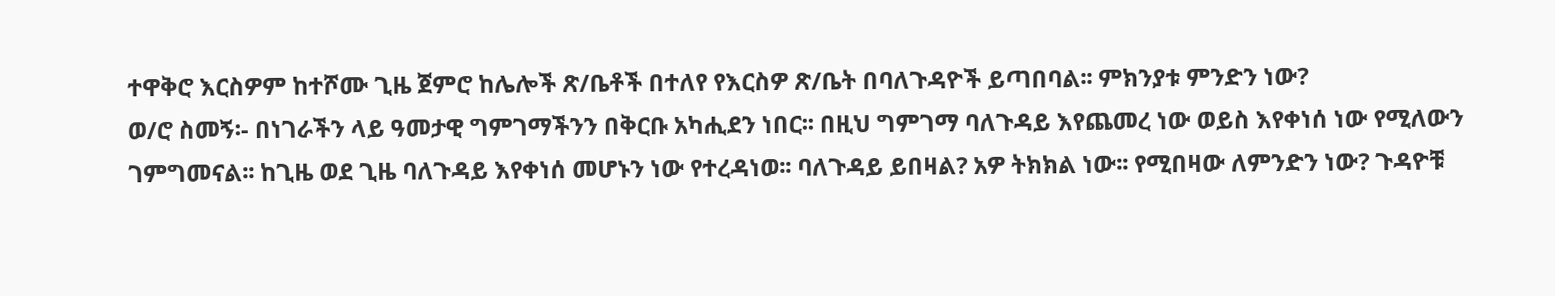ተዋቅሮ እርስዎም ከተሾሙ ጊዜ ጀምሮ ከሌሎች ጽ/ቤቶች በተለየ የእርስዎ ጽ/ቤት በባለጉዳዮች ይጣበባል፡፡ ምክንያቱ ምንድን ነው?
ወ/ሮ ስመኝ፡- በነገራችን ላይ ዓመታዊ ግምገማችንን በቅርቡ አካሒደን ነበር፡፡ በዚህ ግምገማ ባለጉዳይ እየጨመረ ነው ወይስ እየቀነሰ ነው የሚለውን ገምግመናል፡፡ ከጊዜ ወደ ጊዜ ባለጉዳይ እየቀነሰ መሆኑን ነው የተረዳነወ፡፡ ባለጉዳይ ይበዛል? አዎ ትክክል ነው፡፡ የሚበዛው ለምንድን ነው? ጉዳዮቹ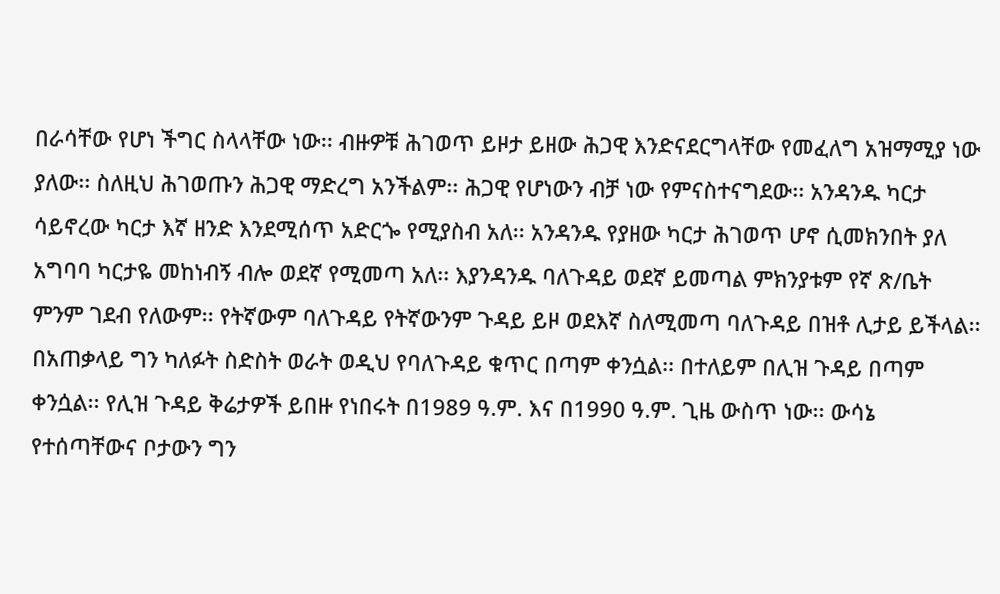በራሳቸው የሆነ ችግር ስላላቸው ነው፡፡ ብዙዎቹ ሕገወጥ ይዞታ ይዘው ሕጋዊ እንድናደርግላቸው የመፈለግ አዝማሚያ ነው ያለው፡፡ ስለዚህ ሕገወጡን ሕጋዊ ማድረግ አንችልም፡፡ ሕጋዊ የሆነውን ብቻ ነው የምናስተናግደው፡፡ አንዳንዱ ካርታ ሳይኖረው ካርታ እኛ ዘንድ እንደሚሰጥ አድርጐ የሚያስብ አለ፡፡ አንዳንዱ የያዘው ካርታ ሕገወጥ ሆኖ ሲመክንበት ያለ አግባባ ካርታዬ መከነብኝ ብሎ ወደኛ የሚመጣ አለ፡፡ እያንዳንዱ ባለጉዳይ ወደኛ ይመጣል ምክንያቱም የኛ ጽ/ቤት ምንም ገደብ የለውም፡፡ የትኛውም ባለጉዳይ የትኛውንም ጉዳይ ይዞ ወደእኛ ስለሚመጣ ባለጉዳይ በዝቶ ሊታይ ይችላል፡፡
በአጠቃላይ ግን ካለፉት ስድስት ወራት ወዲህ የባለጉዳይ ቁጥር በጣም ቀንሷል፡፡ በተለይም በሊዝ ጉዳይ በጣም ቀንሷል፡፡ የሊዝ ጉዳይ ቅሬታዎች ይበዙ የነበሩት በ1989 ዓ.ም. እና በ1990 ዓ.ም. ጊዜ ውስጥ ነው፡፡ ውሳኔ የተሰጣቸውና ቦታውን ግን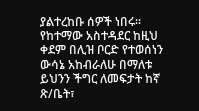ያልተረከቡ ሰዎች ነበሩ፡፡ የከተማው አስተዳደር ከዚህ ቀደም በሊዝ ቦርድ የተወሰነን ውሳኔ አከብራለሁ በማለቱ ይህንን ችግር ለመፍታት ከኛ ጽ/ቤት፣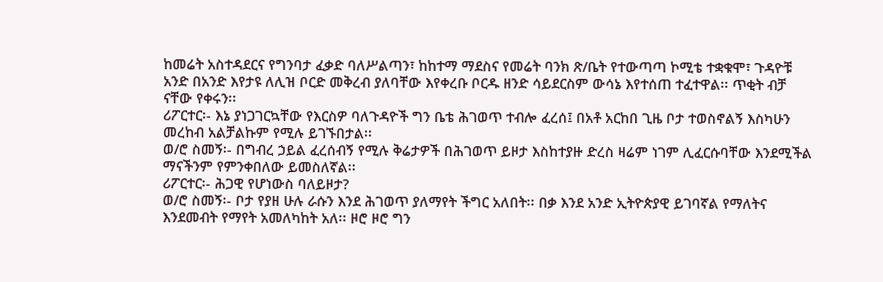ከመሬት አስተዳደርና የግንባታ ፈቃድ ባለሥልጣን፣ ከከተማ ማደስና የመሬት ባንክ ጽ/ቤት የተውጣጣ ኮሚቴ ተቋቁሞ፣ ጉዳዮቹ አንድ በአንድ እየታዩ ለሊዝ ቦርድ መቅረብ ያለባቸው እየቀረቡ ቦርዱ ዘንድ ሳይደርስም ውሳኔ እየተሰጠ ተፈተዋል፡፡ ጥቂት ብቻ ናቸው የቀሩን፡፡
ሪፖርተር፡- እኔ ያነጋገርኳቸው የእርስዎ ባለጉዳዮች ግን ቤቴ ሕገወጥ ተብሎ ፈረሰ፤ በአቶ አርከበ ጊዜ ቦታ ተወስኖልኝ እስካሁን መረከብ አልቻልኩም የሚሉ ይገኙበታል፡፡
ወ/ሮ ስመኝ፡- በግብረ ኃይል ፈረሰብኝ የሚሉ ቅሬታዎች በሕገወጥ ይዞታ እስከተያዙ ድረስ ዛሬም ነገም ሊፈርሱባቸው እንደሚችል ማናችንም የምንቀበለው ይመስለኛል፡፡
ሪፖርተር፡- ሕጋዊ የሆነውስ ባለይዞታ?
ወ/ሮ ስመኝ፡- ቦታ የያዘ ሁሉ ራሱን እንደ ሕገወጥ ያለማየት ችግር አለበት፡፡ በቃ እንደ አንድ ኢትዮጵያዊ ይገባኛል የማለትና እንደመብት የማየት አመለካከት አለ፡፡ ዞሮ ዞሮ ግን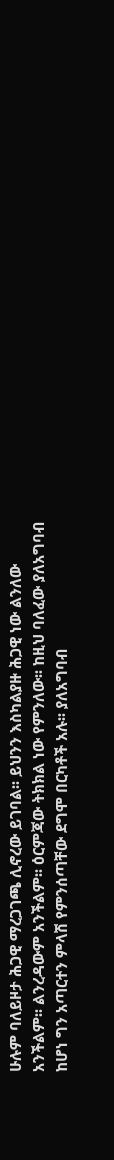ሁሉም ባለይዞታ ሕጋዊ ማረጋገጫ ሊኖረው ይገባል፡፡ ይህንን እስካልያዙ ሕጋዊ ነው ልንለው አንችልም፡፡ ልንረዳውም አንችልም፡፡ ዕርምጃው ትክክል ነው የምንለው፡፡ ከዚህ ባለፈው ያለአግባብ ከሆነ ግን አጣርተን ምላሽ የምንሰጣቸው ደግሞ በርካቶች አሉ፡፡ ያለአግባብ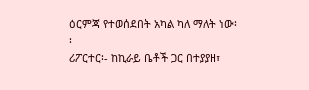ዕርምጃ የተወሰደበት አካል ካለ ማለት ነው፡፡
ሪፖርተር፡- ከኪራይ ቤቶች ጋር በተያያዘ፣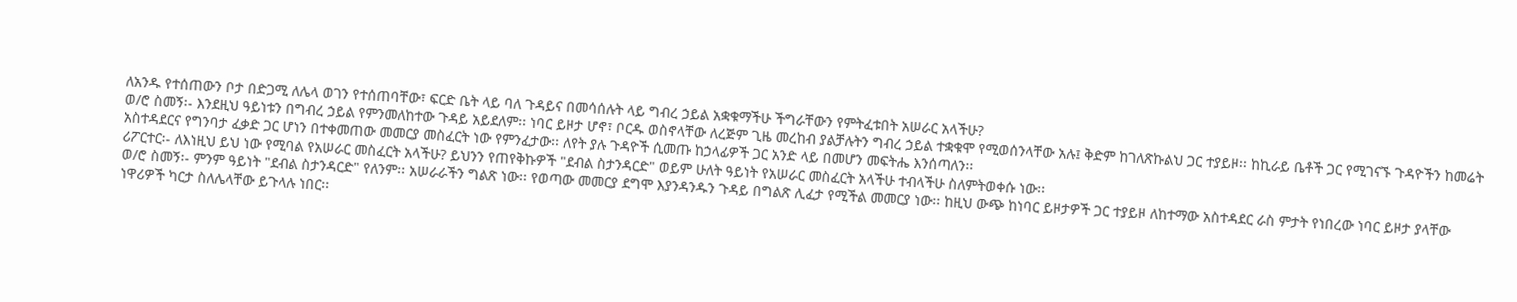ለአንዱ የተሰጠውን ቦታ በድጋሚ ለሌላ ወገን የተሰጠባቸው፣ ፍርድ ቤት ላይ ባለ ጉዳይና በመሳሰሉት ላይ ግብረ ኃይል አቋቁማችሁ ችግራቸውን የምትፈቱበት አሠራር አላችሁ?
ወ/ሮ ስመኝ፡- እንደዚህ ዓይነቱን በግብረ ኃይል የምንመለከተው ጉዳይ አይደለም፡፡ ነባር ይዞታ ሆኖ፣ ቦርዱ ወስኖላቸው ለረጅም ጊዜ መረከብ ያልቻሉትን ግብረ ኃይል ተቋቁሞ የሚወሰንላቸው አሉ፤ ቅድም ከገለጽኩልህ ጋር ተያይዞ፡፡ ከኪራይ ቤቶች ጋር የሚገናኙ ጉዳዮችን ከመሬት አስተዳደርና የግንባታ ፈቃድ ጋር ሆነን በተቀመጠው መመርያ መስፈርት ነው የምንፈታው፡፡ ለየት ያሉ ጉዳዮች ሲመጡ ከኃላፊዎች ጋር አንድ ላይ በመሆን መፍትሔ እንሰጣለን፡፡
ሪፖርተር፡- ለእነዚህ ይህ ነው የሚባል የአሠራር መስፈርት አላችሁ? ይህንን የጠየቅኩዎች "ደብል ስታንዳርድ" ወይም ሁለት ዓይነት የአሠራር መስፈርት አላችሁ ተብላችሁ ስለምትወቀሱ ነው፡፡
ወ/ሮ ስመኝ፡- ምንም ዓይነት "ደብል ስታንዳርድ" የለንም፡፡ አሠራራችን ግልጽ ነው፡፡ የወጣው መመርያ ደግሞ እያንዳንዱን ጉዳይ በግልጽ ሊፈታ የሚችል መመርያ ነው፡፡ ከዚህ ውጭ ከነባር ይዞታዎች ጋር ተያይዞ ለከተማው አስተዳደር ራስ ምታት የነበረው ነባር ይዞታ ያላቸው ነዋሪዎች ካርታ ስለሌላቸው ይጉላሉ ነበር፡፡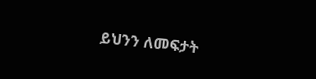ይህንን ለመፍታት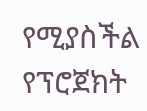የሚያስችል የፕሮጀክት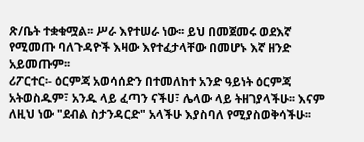ጽ/ቤት ተቋቁሟል፡፡ ሥራ እየተሠራ ነው፡፡ ይህ በመጀመሩ ወደእኛ የሚመጡ ባለጉዳዮች እዛው እየተፈታላቸው በመሆኑ እኛ ዘንድ አይመጡም፡፡
ሪፖርተር፡- ዕርምጃ አወሳሰድን በተመለከተ አንድ ዓይነት ዕርምጃ አትወስዱም፣ አንዱ ላይ ፈጣን ናችሀ፣ ሌላው ላይ ትዘገያላችሁ፡፡ እናም ለዚህ ነው "ደብል ስታንዳርድ" አላችሁ እያስባለ የሚያስወቅሳችሁ፡፡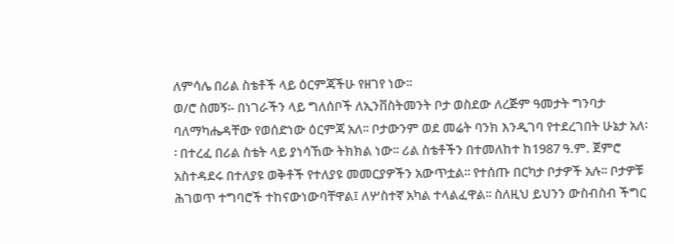ለምሳሌ በሪል ስቴቶች ላይ ዕርምጃችሁ የዘገየ ነው፡፡
ወ/ሮ ስመኝ፡- በነገራችን ላይ ግለሰቦች ለኢንቨስትመንት ቦታ ወስደው ለረጅም ዓመታት ግንባታ ባለማካሔዳቸው የወሰድነው ዕርምጃ አለ፡፡ ቦታውንም ወደ መሬት ባንክ እንዲገባ የተደረገበት ሁኔታ አለ፡፡ በተረፈ በሪል ስቴት ላይ ያነሳኸው ትክክል ነው፡፡ ሪል ስቴቶችን በተመለከተ ከ1987 ዓ.ም. ጀምሮ አስተዳደሩ በተለያዩ ወቅቶች የተለያዩ መመርያዎችን አውጥቷል፡፡ የተሰጡ በርካታ ቦታዎች አሉ፡፡ ቦታዎቹ ሕገወጥ ተግባሮች ተከናውነውባቸዋል፤ ለሦስተኛ አካል ተላልፈዋል፡፡ ስለዚህ ይህንን ውስብስብ ችግር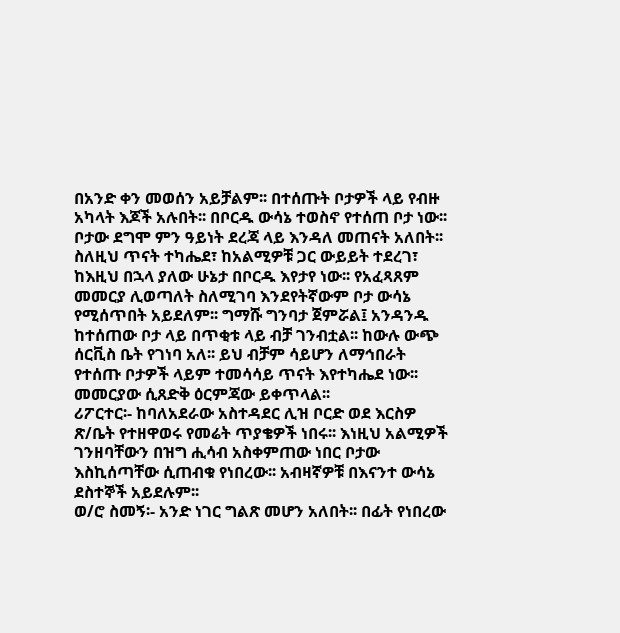በአንድ ቀን መወሰን አይቻልም፡፡ በተሰጡት ቦታዎች ላይ የብዙ አካላት እጆች አሉበት፡፡ በቦርዱ ውሳኔ ተወስኖ የተሰጠ ቦታ ነው፡፡ ቦታው ደግሞ ምን ዓይነት ደረጃ ላይ እንዳለ መጠናት አለበት፡፡ ስለዚህ ጥናት ተካሔደ፣ ከአልሚዎቹ ጋር ውይይት ተደረገ፣ ከእዚህ በኋላ ያለው ሁኔታ በቦርዱ እየታየ ነው፡፡ የአፈጻጸም መመርያ ሊወጣለት ስለሚገባ እንደየትኛውም ቦታ ውሳኔ የሚሰጥበት አይደለም፡፡ ግማሹ ግንባታ ጀምሯል፤ አንዳንዱ ከተሰጠው ቦታ ላይ በጥቂቱ ላይ ብቻ ገንብቷል፡፡ ከውሉ ውጭ ሰርቪስ ቤት የገነባ አለ፡፡ ይህ ብቻም ሳይሆን ለማኅበራት የተሰጡ ቦታዎች ላይም ተመሳሳይ ጥናት እየተካሔደ ነው፡፡ መመርያው ሲጸድቅ ዕርምጃው ይቀጥላል፡፡
ሪፖርተር፡- ከባለአደራው አስተዳደር ሊዝ ቦርድ ወደ እርስዎ ጽ/ቤት የተዘዋወሩ የመሬት ጥያቄዎች ነበሩ፡፡ እነዚህ አልሚዎች ገንዘባቸውን በዝግ ሒሳብ አስቀምጠው ነበር ቦታው እስኪሰጣቸው ሲጠብቁ የነበረው፡፡ አብዛኛዎቹ በእናንተ ውሳኔ ደስተኞች አይደሉም፡፡
ወ/ሮ ስመኝ፡- አንድ ነገር ግልጽ መሆን አለበት፡፡ በፊት የነበረው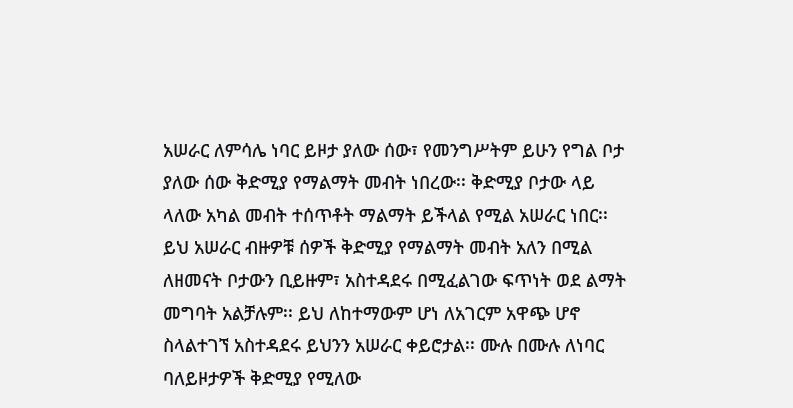አሠራር ለምሳሌ ነባር ይዞታ ያለው ሰው፣ የመንግሥትም ይሁን የግል ቦታ ያለው ሰው ቅድሚያ የማልማት መብት ነበረው፡፡ ቅድሚያ ቦታው ላይ ላለው አካል መብት ተሰጥቶት ማልማት ይችላል የሚል አሠራር ነበር፡፡ ይህ አሠራር ብዙዎቹ ሰዎች ቅድሚያ የማልማት መብት አለን በሚል ለዘመናት ቦታውን ቢይዙም፣ አስተዳደሩ በሚፈልገው ፍጥነት ወደ ልማት መግባት አልቻሉም፡፡ ይህ ለከተማውም ሆነ ለአገርም አዋጭ ሆኖ ስላልተገኘ አስተዳደሩ ይህንን አሠራር ቀይሮታል፡፡ ሙሉ በሙሉ ለነባር ባለይዞታዎች ቅድሚያ የሚለው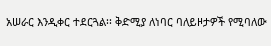አሠራር እንዲቀር ተደርጓል፡፡ ቅድሚያ ለነባር ባለይዞታዎች የሚባለው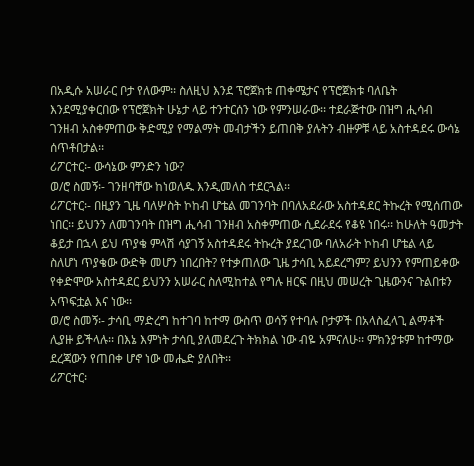በአዲሱ አሠራር ቦታ የለውም፡፡ ስለዚህ እንደ ፕሮጀክቱ ጠቀሜታና የፕሮጀክቱ ባለቤት እንደሚያቀርበው የፕሮጀክት ሁኔታ ላይ ተንተርሰን ነው የምንሠራው፡፡ ተደራጅተው በዝግ ሒሳብ ገንዘብ አስቀምጠው ቅድሚያ የማልማት መብታችን ይጠበቅ ያሉትን ብዙዎቹ ላይ አስተዳደሩ ውሳኔ ሰጥቶበታል፡፡
ሪፖርተር፡- ውሳኔው ምንድን ነው?
ወ/ሮ ስመኝ፡- ገንዘባቸው ከነወለዱ እንዲመለስ ተደርጓል፡፡
ሪፖርተር፡- በዚያን ጊዜ ባለሦስት ኮከብ ሆቴል መገንባት በባለአደራው አስተዳደር ትኩረት የሚሰጠው ነበር፡፡ ይህንን ለመገንባት በዝግ ሒሳብ ገንዘብ አስቀምጠው ሲደራደሩ የቆዩ ነበሩ፡፡ ከሁለት ዓመታት ቆይታ በኋላ ይህ ጥያቄ ምላሽ ሳያገኝ አስተዳደሩ ትኩረት ያደረገው ባለአራት ኮከብ ሆቴል ላይ ስለሆነ ጥያቄው ውድቅ መሆን ነበረበት? የተቃጠለው ጊዜ ታሳቢ አይደረግም? ይህንን የምጠይቀው የቀድሞው አስተዳደር ይህንን አሠራር ስለሚከተል የግሉ ዘርፍ በዚህ መሠረት ጊዜውንና ጉልበቱን አጥፍቷል እና ነው፡፡
ወ/ሮ ስመኝ፡- ታሳቢ ማድረግ ከተገባ ከተማ ውስጥ ወሳኝ የተባሉ ቦታዎች በአላስፈላጊ ልማቶች ሊያዙ ይችላሉ፡፡ በእኔ እምነት ታሳቢ ያለመደረጉ ትክክል ነው ብዬ አምናለሁ፡፡ ምክንያቱም ከተማው ደረጃውን የጠበቀ ሆኖ ነው መሔድ ያለበት፡፡
ሪፖርተር፡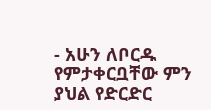- አሁን ለቦርዱ የምታቀርቧቸው ምን ያህል የድርድር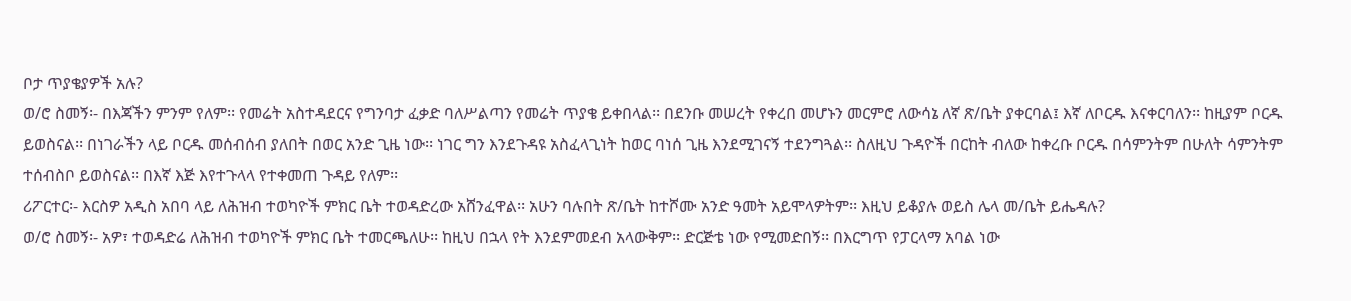ቦታ ጥያቄያዎች አሉ?
ወ/ሮ ስመኝ፡- በእጃችን ምንም የለም፡፡ የመሬት አስተዳደርና የግንባታ ፈቃድ ባለሥልጣን የመሬት ጥያቄ ይቀበላል፡፡ በደንቡ መሠረት የቀረበ መሆኑን መርምሮ ለውሳኔ ለኛ ጽ/ቤት ያቀርባል፤ እኛ ለቦርዱ እናቀርባለን፡፡ ከዚያም ቦርዱ ይወስናል፡፡ በነገራችን ላይ ቦርዱ መሰብሰብ ያለበት በወር አንድ ጊዜ ነው፡፡ ነገር ግን እንደጉዳዩ አስፈላጊነት ከወር ባነሰ ጊዜ እንደሚገናኝ ተደንግጓል፡፡ ስለዚህ ጉዳዮች በርከት ብለው ከቀረቡ ቦርዱ በሳምንትም በሁለት ሳምንትም ተሰብስቦ ይወስናል፡፡ በእኛ እጅ እየተጉላላ የተቀመጠ ጉዳይ የለም፡፡
ሪፖርተር፡- እርስዎ አዲስ አበባ ላይ ለሕዝብ ተወካዮች ምክር ቤት ተወዳድረው አሸንፈዋል፡፡ አሁን ባሉበት ጽ/ቤት ከተሾሙ አንድ ዓመት አይሞላዎትም፡፡ እዚህ ይቆያሉ ወይስ ሌላ መ/ቤት ይሔዳሉ?
ወ/ሮ ስመኝ፡- አዎ፣ ተወዳድሬ ለሕዝብ ተወካዮች ምክር ቤት ተመርጫለሁ፡፡ ከዚህ በኋላ የት እንደምመደብ አላውቅም፡፡ ድርጅቴ ነው የሚመድበኝ፡፡ በእርግጥ የፓርላማ አባል ነው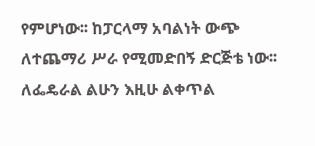የምሆነው፡፡ ከፓርላማ አባልነት ውጭ ለተጨማሪ ሥራ የሚመድበኝ ድርጅቴ ነው፡፡ ለፌዴራል ልሁን እዚሁ ልቀጥል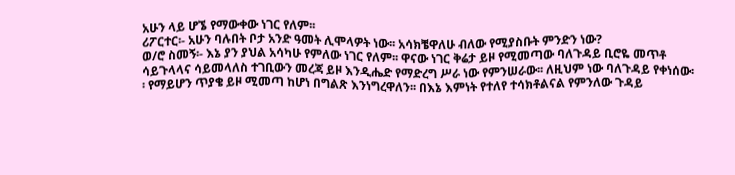አሁን ላይ ሆኜ የማውቀው ነገር የለም፡፡
ሪፖርተር፡- አሁን ባሉበት ቦታ አንድ ዓመት ሊሞላዎት ነው፡፡ አሳክቼዋለሁ ብለው የሚያስቡት ምንድን ነው?
ወ/ሮ ስመኝ፡- እኔ ያን ያህል አሳካሁ የምለው ነገር የለም፡፡ ዋናው ነገር ቅሬታ ይዞ የሚመጣው ባለጉዳይ ቢሮዬ መጥቶ ሳይጉላላና ሳይመላለስ ተገቢውን መረጃ ይዞ እንዲሔድ የማድረግ ሥራ ነው የምንሠራው፡፡ ለዚህም ነው ባለጉዳይ የቀነሰው፡፡ የማይሆን ጥያቄ ይዞ ሚመጣ ከሆነ በግልጽ እንነግረዋለን፡፡ በእኔ እምነት የተለየ ተሳክቶልናል የምንለው ጉዳይ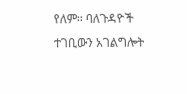የለም፡፡ ባለጉዳዮች ተገቢውን አገልግሎት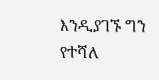እንዲያገኙ ግን የተሻለ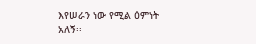እየሠራን ነው የሚል ዕምነት አለኝ፡፡